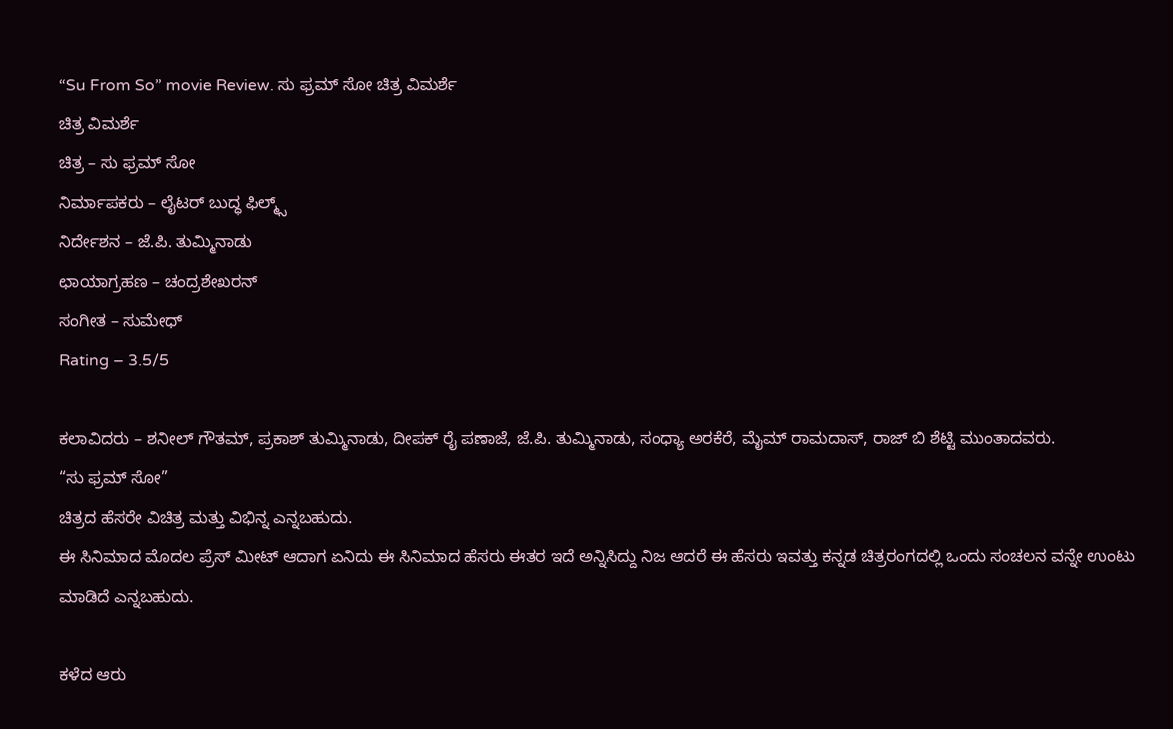“Su From So” movie Review. ಸು ಫ್ರಮ್ ಸೋ ಚಿತ್ರ ವಿಮರ್ಶೆ
ಚಿತ್ರ ವಿಮರ್ಶೆ
ಚಿತ್ರ – ಸು ಫ್ರಮ್ ಸೋ
ನಿರ್ಮಾಪಕರು – ಲೈಟರ್ ಬುದ್ಧ ಫಿಲ್ಮ್ಸ್
ನಿರ್ದೇಶನ – ಜೆ.ಪಿ. ತುಮ್ಮಿನಾಡು
ಛಾಯಾಗ್ರಹಣ – ಚಂದ್ರಶೇಖರನ್
ಸಂಗೀತ – ಸುಮೇಧ್
Rating – 3.5/5

ಕಲಾವಿದರು – ಶನೀಲ್ ಗೌತಮ್, ಪ್ರಕಾಶ್ ತುಮ್ಮಿನಾಡು, ದೀಪಕ್ ರೈ ಪಣಾಜೆ, ಜೆ.ಪಿ. ತುಮ್ಮಿನಾಡು, ಸಂಧ್ಯಾ ಅರಕೆರೆ, ಮೈಮ್ ರಾಮದಾಸ್, ರಾಜ್ ಬಿ ಶೆಟ್ಟಿ ಮುಂತಾದವರು.
“ಸು ಫ್ರಮ್ ಸೋ”
ಚಿತ್ರದ ಹೆಸರೇ ವಿಚಿತ್ರ ಮತ್ತು ವಿಭಿನ್ನ ಎನ್ನಬಹುದು.
ಈ ಸಿನಿಮಾದ ಮೊದಲ ಪ್ರೆಸ್ ಮೀಟ್ ಆದಾಗ ಏನಿದು ಈ ಸಿನಿಮಾದ ಹೆಸರು ಈತರ ಇದೆ ಅನ್ನಿಸಿದ್ದು ನಿಜ ಆದರೆ ಈ ಹೆಸರು ಇವತ್ತು ಕನ್ನಡ ಚಿತ್ರರಂಗದಲ್ಲಿ ಒಂದು ಸಂಚಲನ ವನ್ನೇ ಉಂಟು ಮಾಡಿದೆ ಎನ್ನಬಹುದು.

ಕಳೆದ ಆರು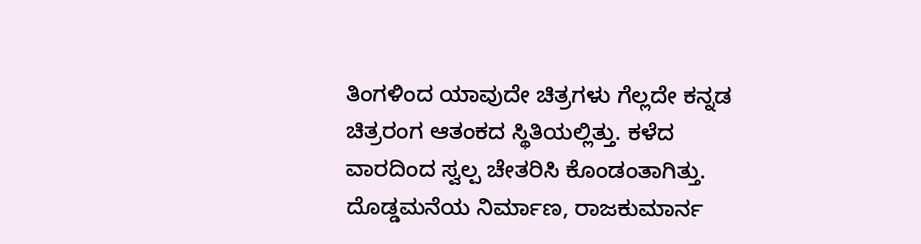ತಿಂಗಳಿಂದ ಯಾವುದೇ ಚಿತ್ರಗಳು ಗೆಲ್ಲದೇ ಕನ್ನಡ ಚಿತ್ರರಂಗ ಆತಂಕದ ಸ್ಥಿತಿಯಲ್ಲಿತ್ತು. ಕಳೆದ ವಾರದಿಂದ ಸ್ವಲ್ಪ ಚೇತರಿಸಿ ಕೊಂಡಂತಾಗಿತ್ತು. ದೊಡ್ಡಮನೆಯ ನಿರ್ಮಾಣ, ರಾಜಕುಮಾರ್ನ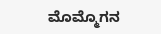ಮೊಮ್ಮೊಗನ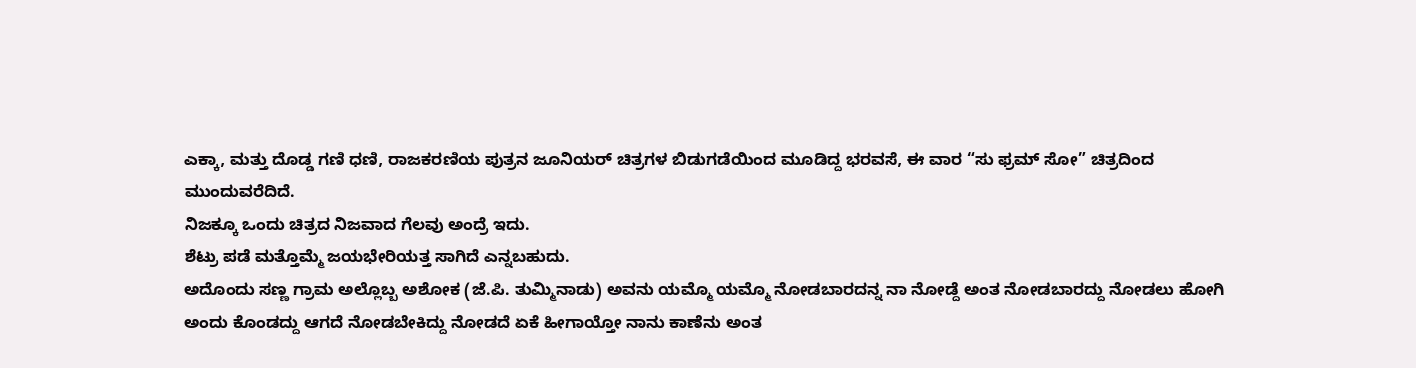ಎಕ್ಕಾ, ಮತ್ತು ದೊಡ್ಡ ಗಣಿ ಧಣಿ, ರಾಜಕರಣಿಯ ಪುತ್ರನ ಜೂನಿಯರ್ ಚಿತ್ರಗಳ ಬಿಡುಗಡೆಯಿಂದ ಮೂಡಿದ್ದ ಭರವಸೆ, ಈ ವಾರ “ಸು ಫ್ರಮ್ ಸೋ” ಚಿತ್ರದಿಂದ ಮುಂದುವರೆದಿದೆ.
ನಿಜಕ್ಕೂ ಒಂದು ಚಿತ್ರದ ನಿಜವಾದ ಗೆಲವು ಅಂದ್ರೆ ಇದು.
ಶೆಟ್ರು ಪಡೆ ಮತ್ತೊಮ್ಮೆ ಜಯಭೇರಿಯತ್ತ ಸಾಗಿದೆ ಎನ್ನಬಹುದು.
ಅದೊಂದು ಸಣ್ಣ ಗ್ರಾಮ ಅಲ್ಲೊಬ್ಬ ಅಶೋಕ (ಜೆ.ಪಿ. ತುಮ್ಮಿನಾಡು) ಅವನು ಯಮ್ಮೊ ಯಮ್ಮೊ ನೋಡಬಾರದನ್ನ ನಾ ನೋಡ್ದೆ ಅಂತ ನೋಡಬಾರದ್ದು ನೋಡಲು ಹೋಗಿ ಅಂದು ಕೊಂಡದ್ದು ಆಗದೆ ನೋಡಬೇಕಿದ್ದು ನೋಡದೆ ಏಕೆ ಹೀಗಾಯ್ತೋ ನಾನು ಕಾಣೆನು ಅಂತ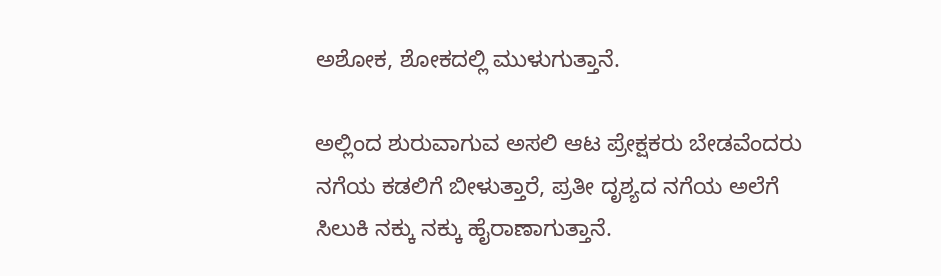ಅಶೋಕ, ಶೋಕದಲ್ಲಿ ಮುಳುಗುತ್ತಾನೆ.

ಅಲ್ಲಿಂದ ಶುರುವಾಗುವ ಅಸಲಿ ಆಟ ಪ್ರೇಕ್ಷಕರು ಬೇಡವೆಂದರು ನಗೆಯ ಕಡಲಿಗೆ ಬೀಳುತ್ತಾರೆ, ಪ್ರತೀ ದೃಶ್ಯದ ನಗೆಯ ಅಲೆಗೆ ಸಿಲುಕಿ ನಕ್ಕು ನಕ್ಕು ಹೈರಾಣಾಗುತ್ತಾನೆ.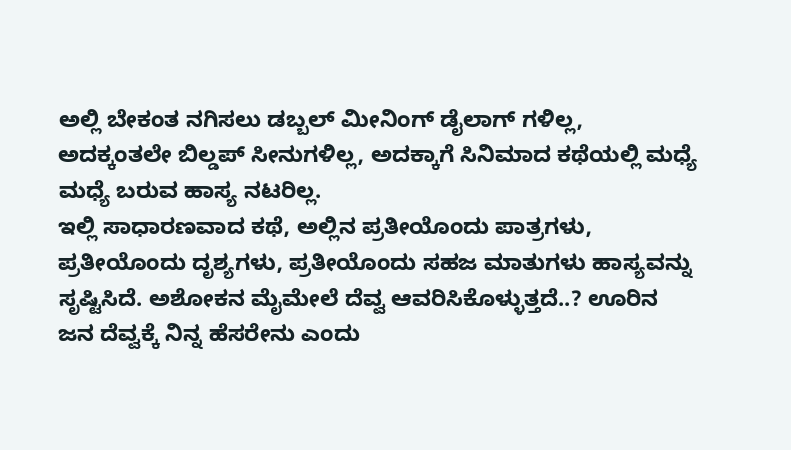ಅಲ್ಲಿ ಬೇಕಂತ ನಗಿಸಲು ಡಬ್ಬಲ್ ಮೀನಿಂಗ್ ಡೈಲಾಗ್ ಗಳಿಲ್ಲ, ಅದಕ್ಕಂತಲೇ ಬಿಲ್ಡಪ್ ಸೀನುಗಳಿಲ್ಲ, ಅದಕ್ಕಾಗೆ ಸಿನಿಮಾದ ಕಥೆಯಲ್ಲಿ ಮಧ್ಯೆ ಮಧ್ಯೆ ಬರುವ ಹಾಸ್ಯ ನಟರಿಲ್ಲ.
ಇಲ್ಲಿ ಸಾಧಾರಣವಾದ ಕಥೆ, ಅಲ್ಲಿನ ಪ್ರತೀಯೊಂದು ಪಾತ್ರಗಳು, ಪ್ರತೀಯೊಂದು ದೃಶ್ಯಗಳು, ಪ್ರತೀಯೊಂದು ಸಹಜ ಮಾತುಗಳು ಹಾಸ್ಯವನ್ನು ಸೃಷ್ಟಿಸಿದೆ. ಅಶೋಕನ ಮೈಮೇಲೆ ದೆವ್ವ ಆವರಿಸಿಕೊಳ್ಳುತ್ತದೆ..? ಊರಿನ ಜನ ದೆವ್ವಕ್ಕೆ ನಿನ್ನ ಹೆಸರೇನು ಎಂದು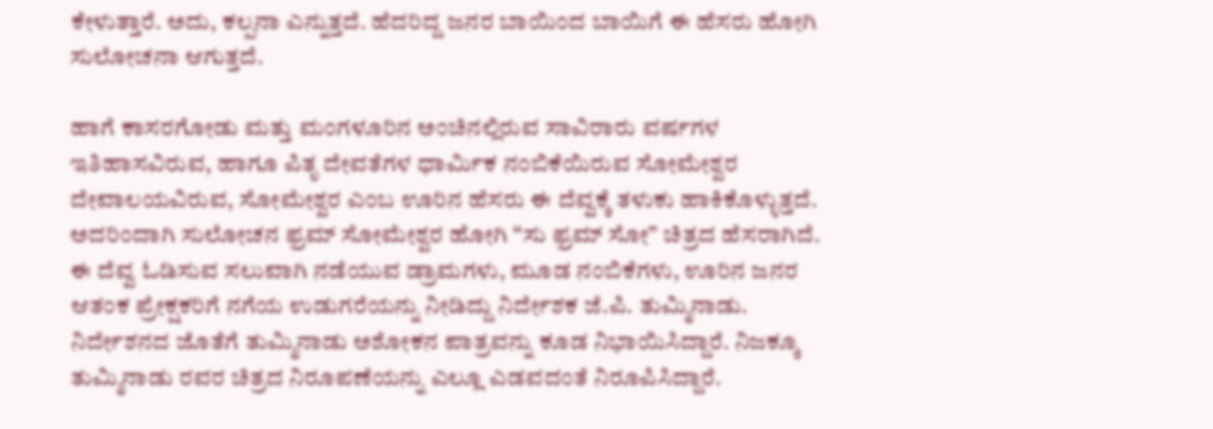ಕೇಳುತ್ತಾರೆ. ಅದು, ಕಲ್ಪನಾ ಎನ್ನುತ್ತದೆ. ಹೆದರಿದ್ದ ಜನರ ಬಾಯಿಂದ ಬಾಯಿಗೆ ಈ ಹೆಸರು ಹೋಗಿ ಸುಲೋಚನಾ ಆಗುತ್ತದೆ.

ಹಾಗೆ ಕಾಸರಗೋಡು ಮತ್ತು ಮಂಗಳೂರಿನ ಅಂಚಿನಲ್ಲಿರುವ ಸಾವಿರಾರು ವರ್ಷಗಳ ಇತಿಹಾಸವಿರುವ, ಹಾಗೂ ಪಿತೃ ದೇವತೆಗಳ ಧಾರ್ಮಿಕ ನಂಬಿಕೆಯಿರುವ ಸೋಮೇಶ್ವರ ದೇವಾಲಯವಿರುವ, ಸೋಮೇಶ್ವರ ಎಂಬ ಊರಿನ ಹೆಸರು ಈ ದೆವ್ವಕ್ಕೆ ತಳುಕು ಹಾಕಿಕೊಳ್ಳುತ್ತದೆ. ಅದರಿಂದಾಗಿ ಸುಲೋಚನ ಫ್ರಮ್ ಸೋಮೇಶ್ವರ ಹೋಗಿ “ಸು ಫ್ರಮ್ ಸೋ” ಚಿತ್ರದ ಹೆಸರಾಗಿದೆ.
ಈ ದೆವ್ವ ಓಡಿಸುವ ಸಲುವಾಗಿ ನಡೆಯುವ ಡ್ರಾಮಗಳು, ಮೂಡ ನಂಬಿಕೆಗಳು, ಊರಿನ ಜನರ ಆತಂಕ ಪ್ರೇಕ್ಷಕರಿಗೆ ನಗೆಯ ಉಡುಗರೆಯನ್ನು ನೀಡಿದ್ದು ನಿರ್ದೇಶಕ ಜೆ.ಪಿ. ತುಮ್ಮಿನಾಡು. ನಿರ್ದೇಶನದ ಜೊತೆಗೆ ತುಮ್ಮಿನಾಡು ಅಶೋಕನ ಪಾತ್ರವನ್ನು ಕೂಡ ನಿಭಾಯಿಸಿದ್ದಾರೆ. ನಿಜಕ್ಕೂ ತುಮ್ಮಿನಾಡು ರವರ ಚಿತ್ರದ ನಿರೂಪಣೆಯನ್ನು ಎಲ್ಲೂ ಎಡವದಂತೆ ನಿರೂಪಿಸಿದ್ದಾರೆ.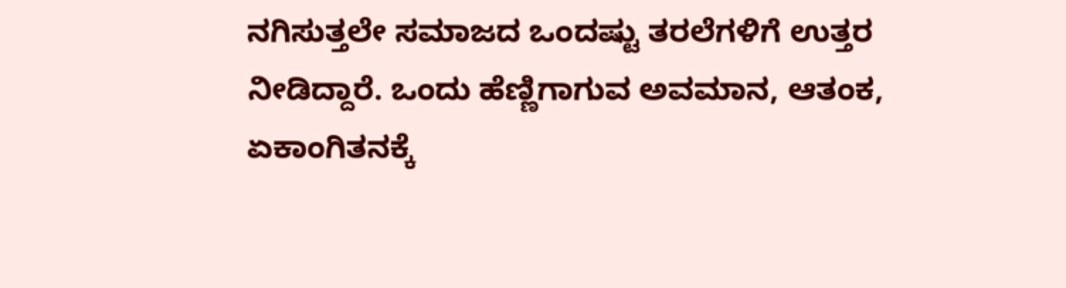ನಗಿಸುತ್ತಲೇ ಸಮಾಜದ ಒಂದಷ್ಟು ತರಲೆಗಳಿಗೆ ಉತ್ತರ ನೀಡಿದ್ದಾರೆ. ಒಂದು ಹೆಣ್ಣಿಗಾಗುವ ಅವಮಾನ, ಆತಂಕ, ಏಕಾಂಗಿತನಕ್ಕೆ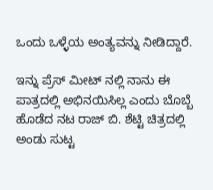ಒಂದು ಒಳ್ಳೆಯ ಅಂತ್ಯವನ್ನು ನೀಡಿದ್ದಾರೆ.

ಇನ್ನು ಪ್ರೆಸ್ ಮೀಟ್ ನಲ್ಲಿ ನಾನು ಈ ಪಾತ್ರದಲ್ಲಿ ಅಭಿನಯಿಸಿಲ್ಲ ಎಂದು ಬೊಬ್ಬೆ ಹೊಡೆದ ನಟ ರಾಜ್ ಬಿ. ಶೆಟ್ಟಿ ಚಿತ್ರದಲ್ಲಿ ಅಂಡು ಸುಟ್ಟ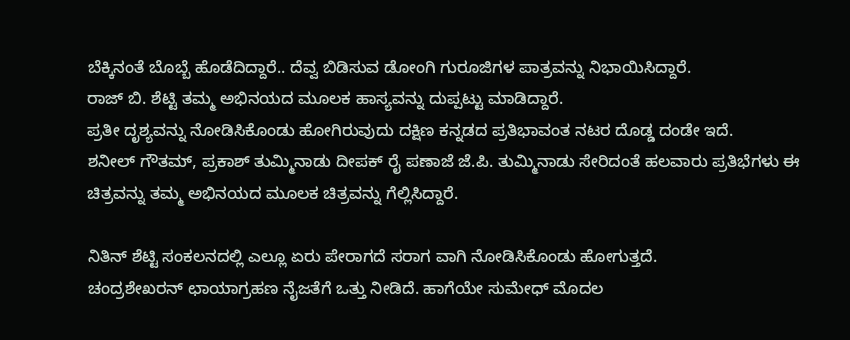ಬೆಕ್ಕಿನಂತೆ ಬೊಬ್ಬೆ ಹೊಡೆದಿದ್ದಾರೆ.. ದೆವ್ವ ಬಿಡಿಸುವ ಡೋಂಗಿ ಗುರೂಜಿಗಳ ಪಾತ್ರವನ್ನು ನಿಭಾಯಿಸಿದ್ದಾರೆ.
ರಾಜ್ ಬಿ. ಶೆಟ್ಟಿ ತಮ್ಮ ಅಭಿನಯದ ಮೂಲಕ ಹಾಸ್ಯವನ್ನು ದುಪ್ಪಟ್ಟು ಮಾಡಿದ್ದಾರೆ.
ಪ್ರತೀ ದೃಶ್ಯವನ್ನು ನೋಡಿಸಿಕೊಂಡು ಹೋಗಿರುವುದು ದಕ್ಷಿಣ ಕನ್ನಡದ ಪ್ರತಿಭಾವಂತ ನಟರ ದೊಡ್ಡ ದಂಡೇ ಇದೆ.
ಶನೀಲ್ ಗೌತಮ್, ಪ್ರಕಾಶ್ ತುಮ್ಮಿನಾಡು ದೀಪಕ್ ರೈ ಪಣಾಜೆ ಜೆ.ಪಿ. ತುಮ್ಮಿನಾಡು ಸೇರಿದಂತೆ ಹಲವಾರು ಪ್ರತಿಭೆಗಳು ಈ ಚಿತ್ರವನ್ನು ತಮ್ಮ ಅಭಿನಯದ ಮೂಲಕ ಚಿತ್ರವನ್ನು ಗೆಲ್ಲಿಸಿದ್ದಾರೆ.

ನಿತಿನ್ ಶೆಟ್ಟಿ ಸಂಕಲನದಲ್ಲಿ ಎಲ್ಲೂ ಏರು ಪೇರಾಗದೆ ಸರಾಗ ವಾಗಿ ನೋಡಿಸಿಕೊಂಡು ಹೋಗುತ್ತದೆ.
ಚಂದ್ರಶೇಖರನ್ ಛಾಯಾಗ್ರಹಣ ನೈಜತೆಗೆ ಒತ್ತು ನೀಡಿದೆ. ಹಾಗೆಯೇ ಸುಮೇಧ್ ಮೊದಲ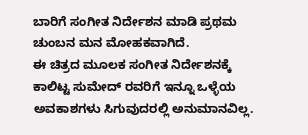ಬಾರಿಗೆ ಸಂಗೀತ ನಿರ್ದೇಶನ ಮಾಡಿ ಪ್ರಥಮ ಚುಂಬನ ಮನ ಮೋಹಕವಾಗಿದೆ.
ಈ ಚಿತ್ರದ ಮೂಲಕ ಸಂಗೀತ ನಿರ್ದೇಶನಕ್ಕೆ ಕಾಲಿಟ್ಟ ಸುಮೇದ್ ರವರಿಗೆ ಇನ್ನೂ ಒಳ್ಳೆಯ ಅವಕಾಶಗಳು ಸಿಗುವುದರಲ್ಲಿ ಅನುಮಾನವಿಲ್ಲ.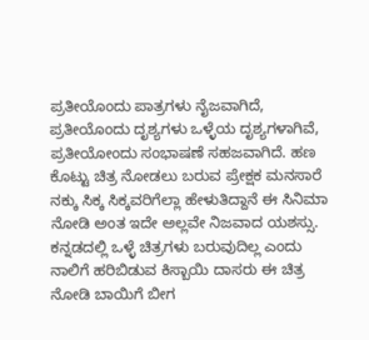ಪ್ರತೀಯೊಂದು ಪಾತ್ರಗಳು ನೈಜವಾಗಿದೆ, ಪ್ರತೀಯೊಂದು ದೃಶ್ಯಗಳು ಒಳ್ಳೆಯ ದೃಶ್ಯಗಳಾಗಿವೆ, ಪ್ರತೀಯೋಂದು ಸಂಭಾಷಣೆ ಸಹಜವಾಗಿದೆ. ಹಣ ಕೊಟ್ಟು ಚಿತ್ರ ನೋಡಲು ಬರುವ ಪ್ರೇಕ್ಷಕ ಮನಸಾರೆ ನಕ್ಕು ಸಿಕ್ಕ ಸಿಕ್ಕವರಿಗೆಲ್ಲಾ ಹೇಳುತಿದ್ದಾನೆ ಈ ಸಿನಿಮಾ ನೋಡಿ ಅಂತ ಇದೇ ಅಲ್ಲವೇ ನಿಜವಾದ ಯಶಸ್ಸು.
ಕನ್ನಡದಲ್ಲಿ ಒಳ್ಳೆ ಚಿತ್ರಗಳು ಬರುವುದಿಲ್ಲ ಎಂದು ನಾಲಿಗೆ ಹರಿಬಿಡುವ ಕಿಸ್ಬಾಯಿ ದಾಸರು ಈ ಚಿತ್ರ ನೋಡಿ ಬಾಯಿಗೆ ಬೀಗ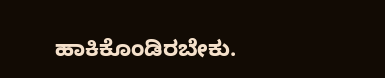ಹಾಕಿಕೊಂಡಿರಬೇಕು.